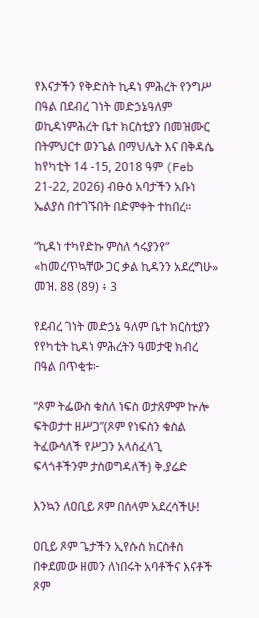የእናታችን የቅድስት ኪዳነ ምሕረት የንግሥ በዓል በደብረ ገነት መድኃኔዓለም ወኪዳነምሕረት ቤተ ክርስቲያን በመዝሙር በትምህርተ ወንጌል በማህሌት እና በቅዳሴ ከየካቲት 14 -15, 2018 ዓም (Feb 21-22, 2026) ብፁዕ አባታችን አቡነ ኤልያስ በተገኙበት በድምቀት ተከበረ።

“ኪዳነ ተካየድኩ ምስለ ኅሩያንየ” «ከመረጥኳቸው ጋር ቃል ኪዳንን አደረግሁ» መዝ. 88 (89) ፥ 3

የደብረ ገነት መድኃኔ ዓለም ቤተ ክርስቲያን የየካቲት ኪዳነ ምሕረትን ዓመታዊ ክብረ በዓል በጥቂቱ፦

“ጾም ትፌውስ ቁስለ ነፍስ ወታጸምም ኵሎ ፍትወታተ ዘሥጋ”(ጾም የነፍስን ቁስል ትፈውሳለች የሥጋን አላስፈላጊ ፍላጎቶችንም ታስወግዳለች) ቅ.ያሬድ

እንኳን ለዐቢይ ጾም በሰላም አደረሳችሁ!

ዐቢይ ጾም ጌታችን ኢየሱስ ክርስቶስ በቀደመው ዘመን ለነበሩት አባቶችና እናቶች ጾም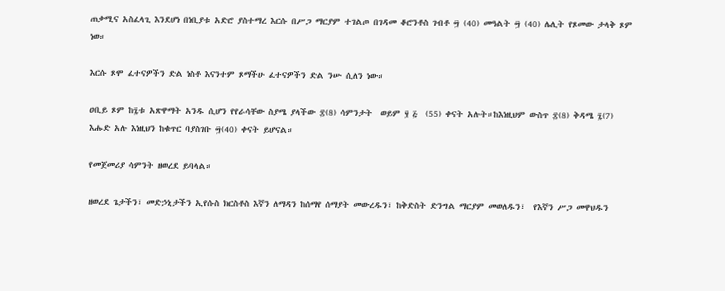ጠቃሚና አስፈላጊ እንደሆነ በነቢያቱ አድሮ ያስተማረ እርሱ በሥጋ ማርያም ተገልጦ በገዳመ ቆሮንቶስ ገብቶ ፵ (40) መዓልት ፵ (40) ሌሊት የጾመው ታላቅ ጾም ነወ።

እርሱ ጾሞ ፈተናዎችን ድል ነስቶ እናንተም ጾማችሁ ፈተናዎችን ድል ንሡ ሲለን ነው።

ዐቢይ ጾም ከ፯ቱ አጽዋማት አንዱ ሲሆን የየራሳቸው ስያሜ ያላችው ፰(8) ሳምንታት  ወይም ፶ ፭  (55) ቀናት አሉት።ከእነዚህም ውስጥ ፰(8) ቅዳሜ ፯(7) እሑድ አሉ እነዚህን ከቁጥር ባያስገቡ ፵(40) ቀናት ይሆናል።

የመጀመሪያ ሳምንት ዘወረደ ይባላል።

ዘወረደ ጌታችን፣ መድኃኒታችን ኢየሱስ ክርስቶስ እኛን ለማዳን ከሰማየ ሰማያት መውረዱን፣ ከቅድስት ድንግል ማርያም መወለዱን፣  የእኛን ሥጋ መዋህዱን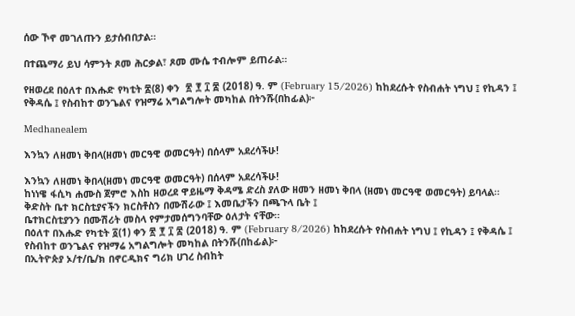ሰው ኾኖ መገለጡን ይታሰብበታል።

በተጨማሪ ይህ ሳምንት ጾመ ሕርቃል፣ ጾመ ሙሴ ተብሎም ይጠራል።

የዘወረደ በዕለተ በእሑድ የካቲት ፰(8) ቀን  ፳ ፻ ፲ ፰ (2018) ዓ. ም (February 15/2026) ከከደረሱት የስብሐት ነግህ ፤ የኪዳን ፤ የቅዳሴ ፤ የስብከተ ወንጌልና የዝማሬ አግልግሎት መካከል በትንሹ(በከፊል)፦

Medhanealem

እንኳን ለዘመነ ቅበላ(ዘመነ መርዓዊ ወመርዓት) በሰላም አደረሳችሁ!

እንኳን ለዘመነ ቅበላ(ዘመነ መርዓዊ ወመርዓት) በሰላም አደረሳችሁ!
ከነነዌ ፋሲካ ሐሙስ ጀምሮ እስከ ዘወረደ ዋይዜማ ቅዳሜ ድረስ ያለው ዘመን ዘመነ ቅበላ (ዘመነ መርዓዊ ወመርዓት) ይባላል።
ቅድስት ቤተ ክርስቲያናችን ክርስቶስን በሙሽራው ፤ እመቤታችን በጫጉላ ቤት ፤
ቤተክርስቲያንን በሙሽሪት መስላ የምታመሰግንባቸው ዕለታት ናቸው።
በዕለተ በእሑድ የካቲት ፩(1) ቀን ፳ ፻ ፲ ፰ (2018) ዓ. ም (February 8/2026) ከከደረሱት የስብሐት ነግህ ፤ የኪዳን ፤ የቅዳሴ ፤ የስብከተ ወንጌልና የዝማሬ አግልግሎት መካከል በትንሹ(በከፊል)፦
በኢትዮጵያ ኦ/ተ/ቤ/ክ በኖርዲክና ግሪክ ሀገረ ስብከት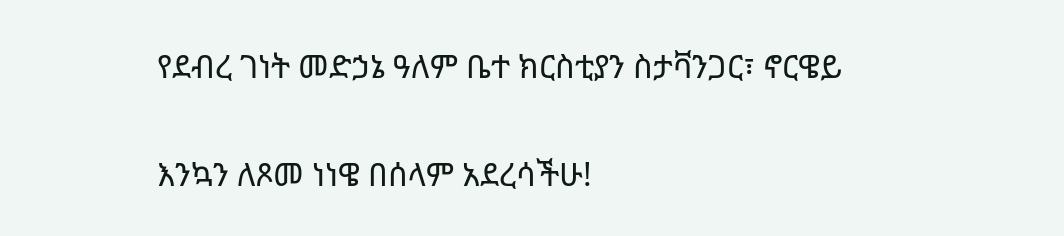የደብረ ገነት መድኃኔ ዓለም ቤተ ክርስቲያን ስታቫንጋር፣ ኖርዌይ

እንኳን ለጾመ ነነዌ በሰላም አደረሳችሁ!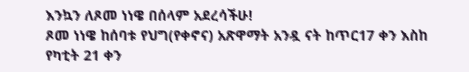እንኳን ለጾመ ነነዌ በሰላም አደረሳችሁ!
ጾመ ነነዌ ከሰባቱ የህግ(የቀኖና) አጽዋማት አንዷ ናት ከጥር17 ቀን እስከ የካቲት 21 ቀን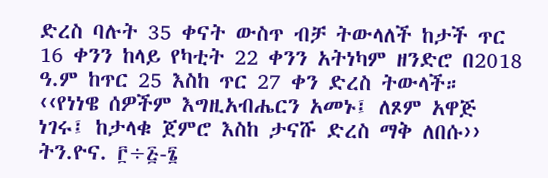ድረስ ባሉት 35 ቀናት ውስጥ ብቻ ትውላለች ከታች ጥር 16 ቀንን ከላይ የካቲት 22 ቀንን አትነካም ዘንድሮ በ2018 ዓ.ም ከጥር 25 እስከ ጥር 27 ቀን ድረስ ትውላች።
‹‹የነነዌ ሰዎችም እግዚአብሔርን አመኑ፤ ለጾም አዋጅ ነገሩ፤ ከታላቁ ጀምሮ እስከ ታናሹ ድረስ ማቅ ለበሱ›› ትን.ዮና. ፫÷፭-፮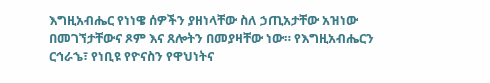እግዚአብሔር የነነዌ ሰዎችን ያዘነላቸው ስለ ኃጢአታቸው አዝነው በመገኘታቸውና ጾም እና ጸሎትን በመያዛቸው ነው። የእግዚአብሔርን ርኅራኄ፣ የነቢዩ የዮናስን የዋህነትና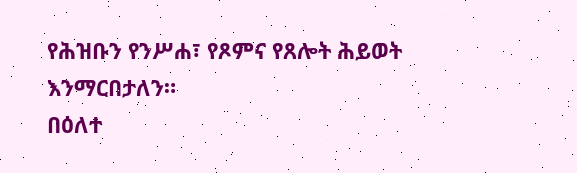የሕዝቡን የንሥሐ፣ የጾምና የጸሎት ሕይወት እንማርበታለን።
በዕለተ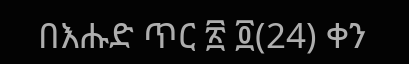በእሑድ ጥር ፳ ፬(24) ቀን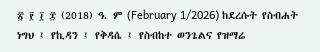፳ ፻ ፲ ፰ (2018) ዓ. ም (February 1/2026) ከደረሱት የስብሐት ነግህ ፤ የኪዳን ፤ የቅዳሴ ፤ የስብከተ ወንጌልና የዝማሬ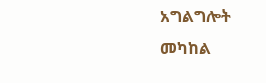አግልግሎት መካከል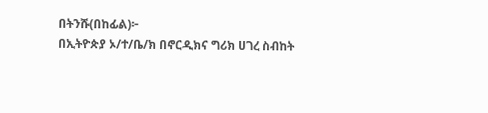በትንሹ(በከፊል)፦
በኢትዮጵያ ኦ/ተ/ቤ/ክ በኖርዲክና ግሪክ ሀገረ ስብከት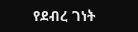የደብረ ገነት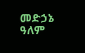መድኃኔ ዓለም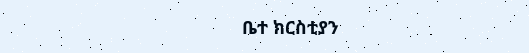ቤተ ክርስቲያን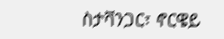ስታቫንጋር፣ ኖርዌይ